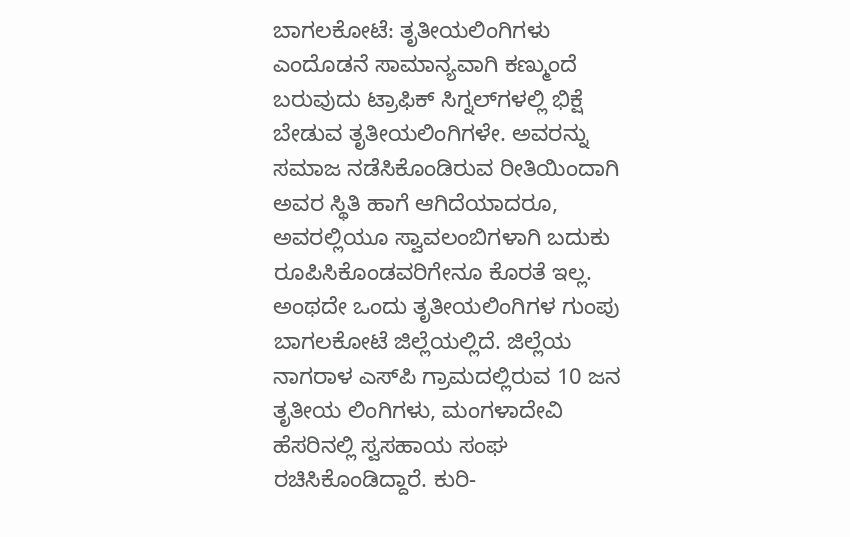ಬಾಗಲಕೋಟೆ: ತೃತೀಯಲಿಂಗಿಗಳು ಎಂದೊಡನೆ ಸಾಮಾನ್ಯವಾಗಿ ಕಣ್ಮುಂದೆ ಬರುವುದು ಟ್ರಾಫಿಕ್ ಸಿಗ್ನಲ್‌ಗಳಲ್ಲಿ ಭಿಕ್ಷೆ ಬೇಡುವ ತೃತೀಯಲಿಂಗಿಗಳೇ. ಅವರನ್ನು ಸಮಾಜ ನಡೆಸಿಕೊಂಡಿರುವ ರೀತಿಯಿಂದಾಗಿ ಅವರ ಸ್ಥಿತಿ ಹಾಗೆ ಆಗಿದೆಯಾದರೂ, ಅವರಲ್ಲಿಯೂ ಸ್ವಾವಲಂಬಿಗಳಾಗಿ ಬದುಕು ರೂಪಿಸಿಕೊಂಡವರಿಗೇನೂ ಕೊರತೆ ಇಲ್ಲ.
ಅಂಥದೇ ಒಂದು ತೃತೀಯಲಿಂಗಿಗಳ ಗುಂಪು ಬಾಗಲಕೋಟೆ ಜಿಲ್ಲೆಯಲ್ಲಿದೆ. ಜಿಲ್ಲೆಯ ನಾಗರಾಳ ಎಸ್‌ಪಿ ಗ್ರಾಮದಲ್ಲಿರುವ 10 ಜನ ತೃತೀಯ ಲಿಂಗಿಗಳು, ಮಂಗಳಾದೇವಿ ಹೆಸರಿನಲ್ಲಿ ಸ್ವಸಹಾಯ ಸಂಘ ರಚಿಸಿಕೊಂಡಿದ್ದಾರೆ. ಕುರಿ-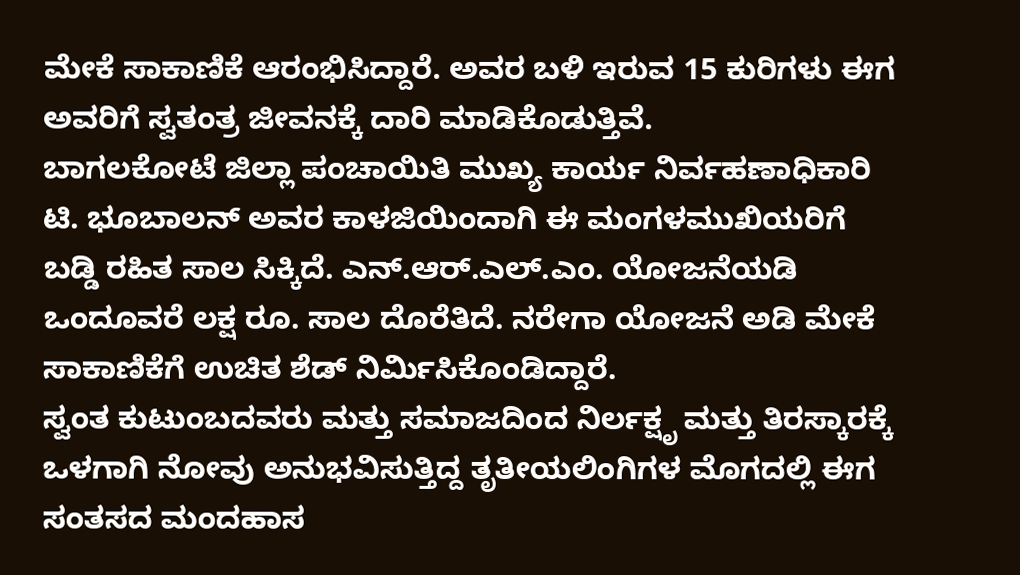ಮೇಕೆ ಸಾಕಾಣಿಕೆ ಆರಂಭಿಸಿದ್ದಾರೆ. ಅವರ ಬಳಿ ಇರುವ 15 ಕುರಿಗಳು ಈಗ ಅವರಿಗೆ ಸ್ವತಂತ್ರ ಜೀವನಕ್ಕೆ ದಾರಿ ಮಾಡಿಕೊಡುತ್ತಿವೆ.
ಬಾಗಲಕೋಟೆ ಜಿಲ್ಲಾ ಪಂಚಾಯಿತಿ ಮುಖ್ಯ ಕಾರ್ಯ ನಿರ್ವಹಣಾಧಿಕಾರಿ ಟಿ. ಭೂಬಾಲನ್ ಅವರ ಕಾಳಜಿಯಿಂದಾಗಿ ಈ ಮಂಗಳಮುಖಿಯರಿಗೆ ಬಡ್ಡಿ ರಹಿತ ಸಾಲ ಸಿಕ್ಕಿದೆ. ಎನ್.ಆರ್.ಎಲ್.ಎಂ. ಯೋಜನೆಯಡಿ ಒಂದೂವರೆ ಲಕ್ಷ ರೂ. ಸಾಲ ದೊರೆತಿದೆ. ನರೇಗಾ ಯೋಜನೆ ಅಡಿ ಮೇಕೆ ಸಾಕಾಣಿಕೆಗೆ ಉಚಿತ ಶೆಡ್ ನಿರ್ಮಿಸಿಕೊಂಡಿದ್ದಾರೆ.
ಸ್ವಂತ ಕುಟುಂಬದವರು ಮತ್ತು ಸಮಾಜದಿಂದ ನಿರ್ಲಕ್ಷೃ ಮತ್ತು ತಿರಸ್ಕಾರಕ್ಕೆ ಒಳಗಾಗಿ ನೋವು ಅನುಭವಿಸುತ್ತಿದ್ದ ತೃತೀಯಲಿಂಗಿಗಳ ಮೊಗದಲ್ಲಿ ಈಗ ಸಂತಸದ ಮಂದಹಾಸ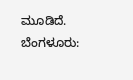ಮೂಡಿದೆ.
ಬೆಂಗಳೂರು: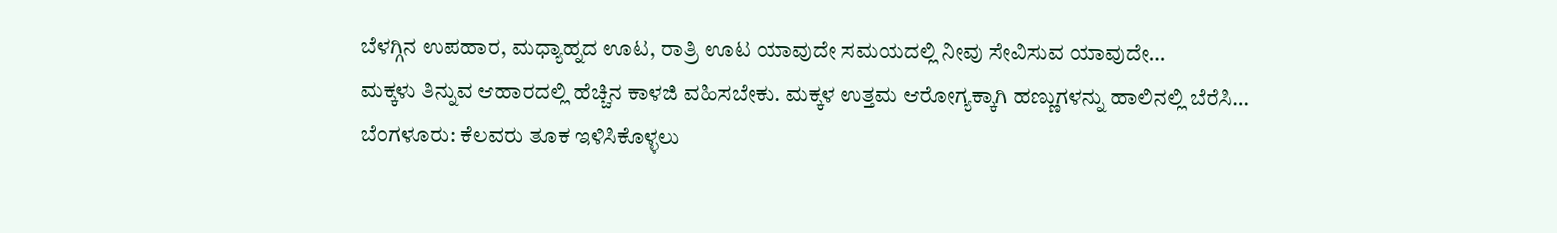ಬೆಳಗ್ಗಿನ ಉಪಹಾರ, ಮಧ್ಯಾಹ್ನದ ಊಟ, ರಾತ್ರಿ ಊಟ ಯಾವುದೇ ಸಮಯದಲ್ಲಿ ನೀವು ಸೇವಿಸುವ ಯಾವುದೇ…
ಮಕ್ಕಳು ತಿನ್ನುವ ಆಹಾರದಲ್ಲಿ ಹೆಚ್ಚಿನ ಕಾಳಜಿ ವಹಿಸಬೇಕು. ಮಕ್ಕಳ ಉತ್ತಮ ಆರೋಗ್ಯಕ್ಕಾಗಿ ಹಣ್ಣುಗಳನ್ನು ಹಾಲಿನಲ್ಲಿ ಬೆರೆಸಿ…
ಬೆಂಗಳೂರು: ಕೆಲವರು ತೂಕ ಇಳಿಸಿಕೊಳ್ಳಲು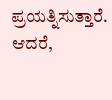ಪ್ರಯತ್ನಿಸುತ್ತಾರೆ. ಆದರೆ,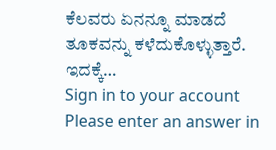ಕೆಲವರು ಏನನ್ನೂ ಮಾಡದೆ ತೂಕವನ್ನು ಕಳೆದುಕೊಳ್ಳುತ್ತಾರೆ. ಇದಕ್ಕೆ…
Sign in to your account
Please enter an answer in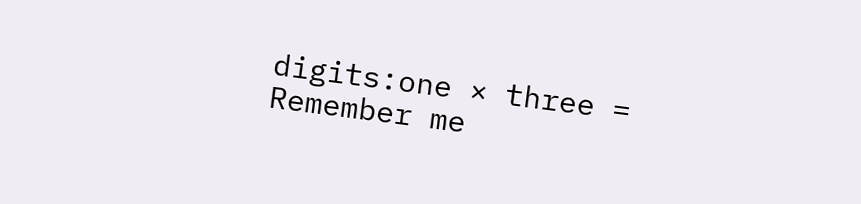digits:one × three =
Remember me